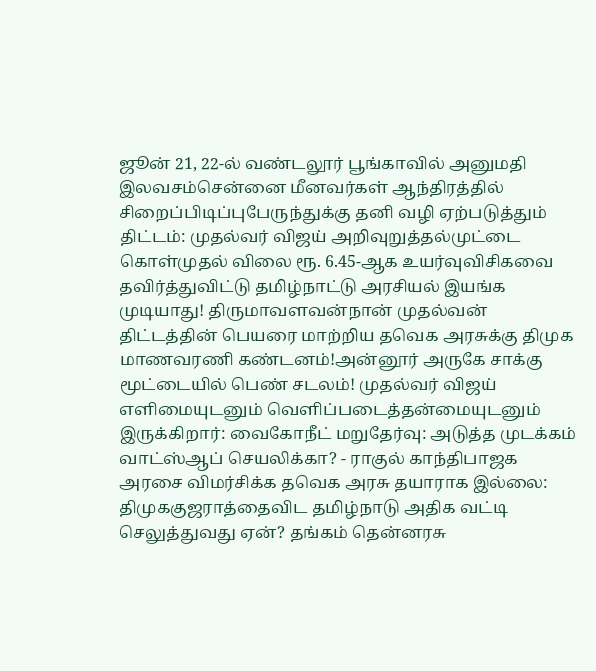ஜூன் 21, 22-ல் வண்டலூர் பூங்காவில் அனுமதி இலவசம்சென்னை மீனவர்கள் ஆந்திரத்தில் சிறைப்பிடிப்புபேருந்துக்கு தனி வழி ஏற்படுத்தும் திட்டம்: முதல்வர் விஜய் அறிவுறுத்தல்முட்டை கொள்முதல் விலை ரூ. 6.45-ஆக உயர்வுவிசிகவை தவிர்த்துவிட்டு தமிழ்நாட்டு அரசியல் இயங்க முடியாது! திருமாவளவன்நான் முதல்வன் திட்டத்தின் பெயரை மாற்றிய தவெக அரசுக்கு திமுக மாணவரணி கண்டனம்!அன்னூர் அருகே சாக்கு மூட்டையில் பெண் சடலம்! முதல்வர் விஜய் எளிமையுடனும் வெளிப்படைத்தன்மையுடனும் இருக்கிறார்: வைகோநீட் மறுதேர்வு: அடுத்த முடக்கம் வாட்ஸ்ஆப் செயலிக்கா? - ராகுல் காந்திபாஜக அரசை விமர்சிக்க தவெக அரசு தயாராக இல்லை: திமுககுஜராத்தைவிட தமிழ்நாடு அதிக வட்டி செலுத்துவது ஏன்? தங்கம் தென்னரசு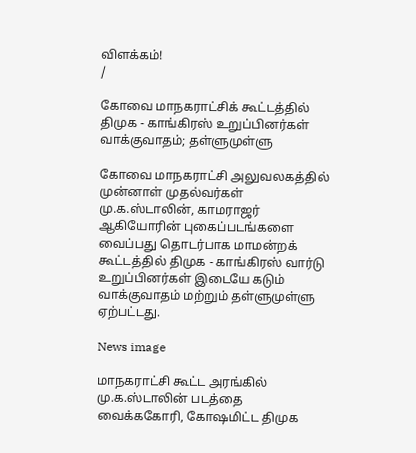விளக்கம்!
/

கோவை மாநகராட்சிக் கூட்டத்தில் திமுக - காங்கிரஸ் உறுப்பினர்கள் வாக்குவாதம்; தள்ளுமுள்ளு

கோவை மாநகராட்சி அலுவலகத்தில் முன்னாள் முதல்வர்கள் மு.க.ஸ்டாலின், காமராஜர் ஆகியோரின் புகைப்படங்களை வைப்பது தொடர்பாக மாமன்றக் கூட்டத்தில் திமுக - காங்கிரஸ் வார்டு உறுப்பினர்கள் இடையே கடும் வாக்குவாதம் மற்றும் தள்ளுமுள்ளு ஏற்பட்டது.

News image

மாநகராட்சி கூட்ட அரங்கில் மு.க.ஸ்டாலின் படத்தை வைக்ககோரி, கோஷமிட்ட திமுக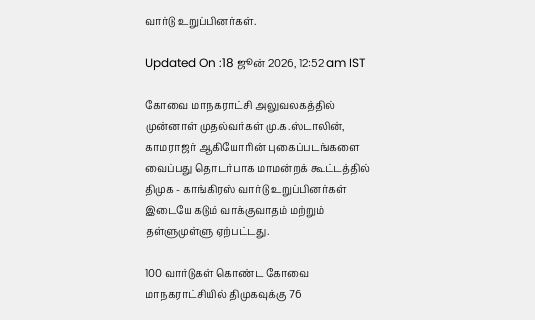வார்டு உறுப்பினர்கள்.

Updated On :18 ஜூன் 2026, 12:52 am IST

கோவை மாநகராட்சி அலுவலகத்தில் முன்னாள் முதல்வர்கள் மு.க.ஸ்டாலின், காமராஜர் ஆகியோரின் புகைப்படங்களை வைப்பது தொடர்பாக மாமன்றக் கூட்டத்தில் திமுக - காங்கிரஸ் வார்டு உறுப்பினர்கள் இடையே கடும் வாக்குவாதம் மற்றும் தள்ளுமுள்ளு ஏற்பட்டது.

100 வார்டுகள் கொண்ட கோவை மாநகராட்சியில் திமுகவுக்கு 76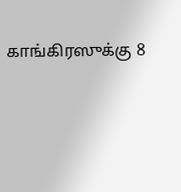காங்கிரஸுக்கு 8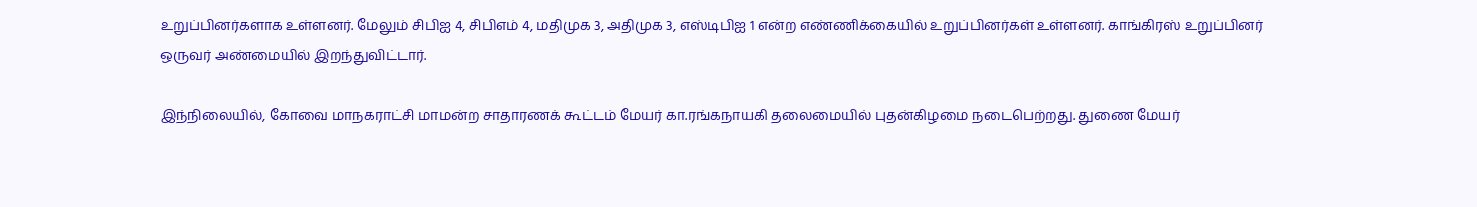உறுப்பினர்களாக உள்ளனர். மேலும் சிபிஐ 4, சிபிஎம் 4, மதிமுக 3, அதிமுக 3, எஸ்டிபிஐ 1 என்ற எண்ணிக்கையில் உறுப்பினர்கள் உள்ளனர். காங்கிரஸ் உறுப்பினர் ஒருவர் அண்மையில் இறந்துவிட்டார்.

இந்நிலையில், கோவை மாநகராட்சி மாமன்ற சாதாரணக் கூட்டம் மேயர் கா.ரங்கநாயகி தலைமையில் புதன்கிழமை நடைபெற்றது. துணை மேயர்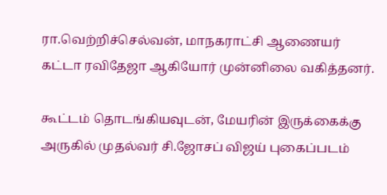ரா.வெற்றிச்செல்வன், மாநகராட்சி ஆணையர் கட்டா ரவிதேஜா ஆகியோர் முன்னிலை வகித்தனர்.

கூட்டம் தொடங்கியவுடன், மேயரின் இருக்கைக்கு அருகில் முதல்வர் சி.ஜோசப் விஜய் புகைப்படம்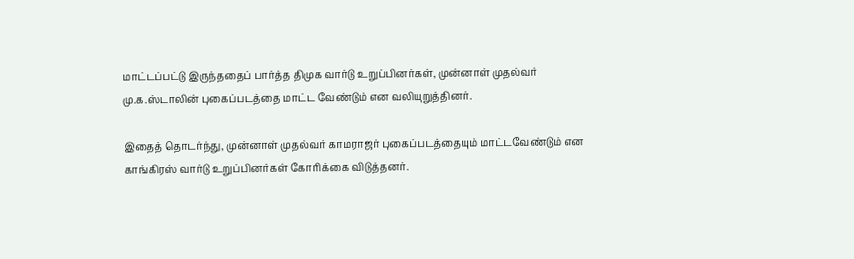மாட்டப்பட்டு இருந்ததைப் பார்த்த திமுக வார்டு உறுப்பினர்கள், முன்னாள் முதல்வர் மு.க.ஸ்டாலின் புகைப்படத்தை மாட்ட வேண்டும் என வலியுறுத்தினர்.

இதைத் தொடர்ந்து, முன்னாள் முதல்வர் காமராஜர் புகைப்படத்தையும் மாட்டவேண்டும் என காங்கிரஸ் வார்டு உறுப்பினர்கள் கோரிக்கை விடுத்தனர்.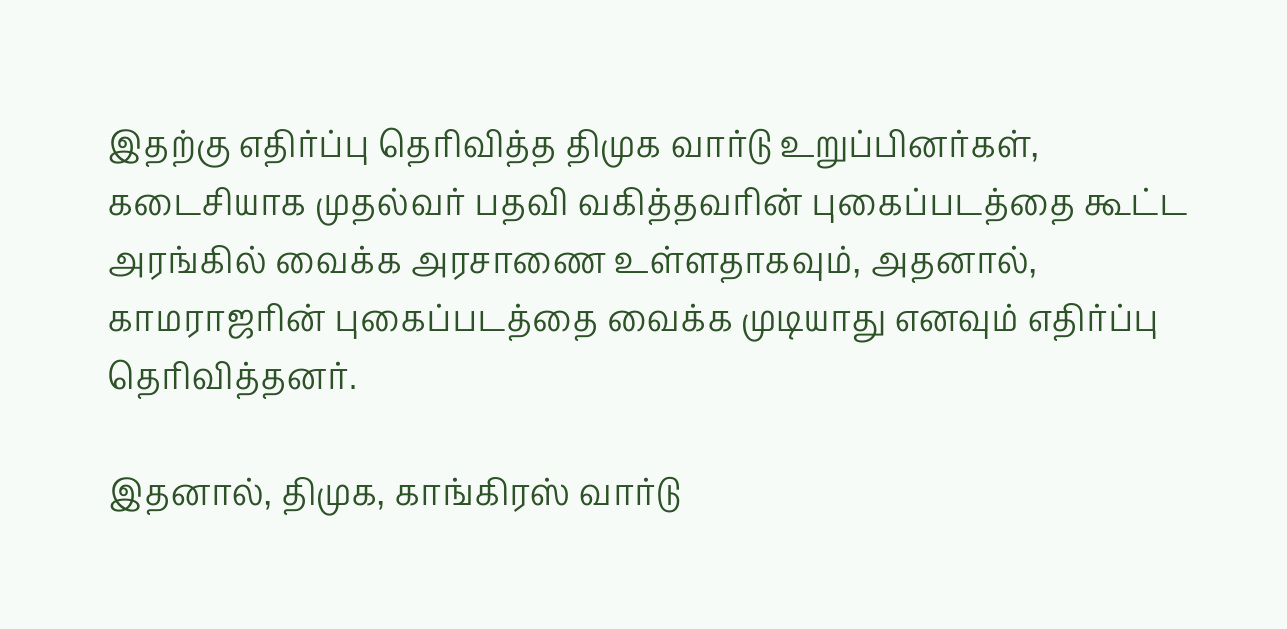இதற்கு எதிர்ப்பு தெரிவித்த திமுக வார்டு உறுப்பினர்கள், கடைசியாக முதல்வர் பதவி வகித்தவரின் புகைப்படத்தை கூட்ட அரங்கில் வைக்க அரசாணை உள்ளதாகவும், அதனால், காமராஜரின் புகைப்படத்தை வைக்க முடியாது எனவும் எதிர்ப்பு தெரிவித்தனர்.

இதனால், திமுக, காங்கிரஸ் வார்டு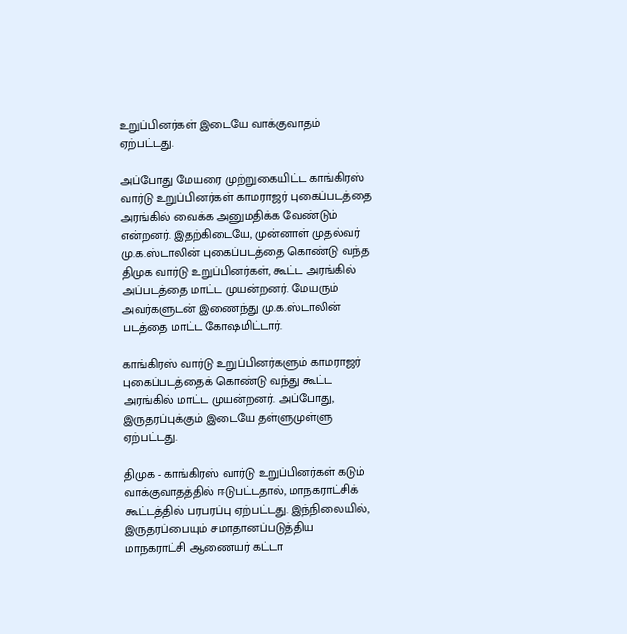உறுப்பினர்கள் இடையே வாக்குவாதம் ஏற்பட்டது.

அப்போது மேயரை முற்றுகையிட்ட காங்கிரஸ் வார்டு உறுப்பினர்கள் காமராஜர் புகைப்படத்தை அரங்கில் வைக்க அனுமதிக்க வேண்டும் என்றனர். இதற்கிடையே, முன்னாள் முதல்வர் மு.க.ஸ்டாலின் புகைப்படத்தை கொண்டு வந்த திமுக வார்டு உறுப்பினர்கள், கூட்ட அரங்கில் அப்படத்தை மாட்ட முயன்றனர். மேயரும் அவர்களுடன் இணைந்து மு.க.ஸ்டாலின் படத்தை மாட்ட கோஷமிட்டார்.

காங்கிரஸ் வார்டு உறுப்பினர்களும் காமராஜர் புகைப்படத்தைக் கொண்டு வந்து கூட்ட அரங்கில் மாட்ட முயன்றனர். அப்போது, இருதரப்புக்கும் இடையே தள்ளுமுள்ளு ஏற்பட்டது.

திமுக - காங்கிரஸ் வார்டு உறுப்பினர்கள் கடும் வாக்குவாதத்தில் ஈடுபட்டதால், மாநகராட்சிக் கூட்டத்தில் பரபரப்பு ஏற்பட்டது. இந்நிலையில், இருதரப்பையும் சமாதானப்படுத்திய மாநகராட்சி ஆணையர் கட்டா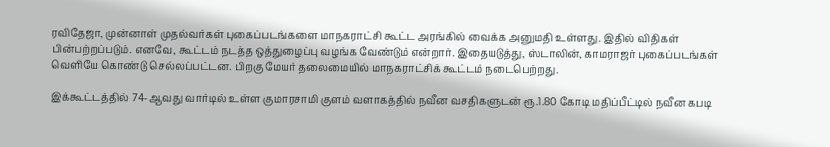ரவிதேஜா, முன்னாள் முதல்வர்கள் புகைப்படங்களை மாநகராட்சி கூட்ட அரங்கில் வைக்க அனுமதி உள்ளது. இதில் விதிகள் பின்பற்றப்படும். எனவே, கூட்டம் நடத்த ஒத்துழைப்பு வழங்க வேண்டும் என்றார். இதையடுத்து, ஸ்டாலின், காமராஜர் புகைப்படங்கள் வெளியே கொண்டு செல்லப்பட்டன. பிறகு மேயர் தலைமையில் மாநகராட்சிக் கூட்டம் நடைபெற்றது.

இக்கூட்டத்தில் 74-ஆவது வார்டில் உள்ள குமாரசாமி குளம் வளாகத்தில் நவீன வசதிகளுடன் ரூ.1.80 கோடி மதிப்பீட்டில் நவீன கபடி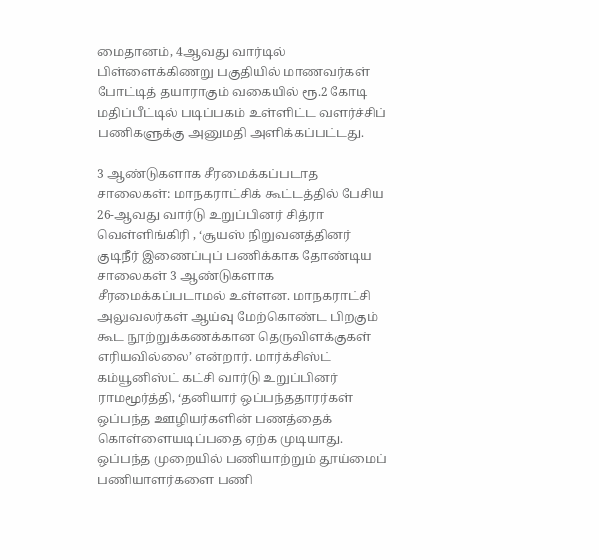மைதானம், 4ஆவது வார்டில் பிள்ளைக்கிணறு பகுதியில் மாணவர்கள் போட்டித் தயாராகும் வகையில் ரூ.2 கோடி மதிப்பீட்டில் படிப்பகம் உள்ளிட்ட வளர்ச்சிப் பணிகளுக்கு அனுமதி அளிக்கப்பட்டது.

3 ஆண்டுகளாக சீரமைக்கப்படாத சாலைகள்: மாநகராட்சிக் கூட்டத்தில் பேசிய 26-ஆவது வார்டு உறுப்பினர் சித்ரா வெள்ளிங்கிரி , ‘சூயஸ் நிறுவனத்தினர் குடிநீர் இணைப்புப் பணிக்காக தோண்டிய சாலைகள் 3 ஆண்டுகளாக சீரமைக்கப்படாமல் உள்ளன. மாநகராட்சி அலுவலர்கள் ஆய்வு மேற்கொண்ட பிறகும் கூட நூற்றுக்கணக்கான தெருவிளக்குகள் எரியவில்லை’ என்றார். மார்க்சிஸ்ட் கம்யூனிஸ்ட் கட்சி வார்டு உறுப்பினர் ராமமூர்த்தி, ‘தனியார் ஒப்பந்ததாரர்கள் ஒப்பந்த ஊழியர்களின் பணத்தைக் கொள்ளையடிப்பதை ஏற்க முடியாது. ஒப்பந்த முறையில் பணியாற்றும் தூய்மைப் பணியாளர்களை பணி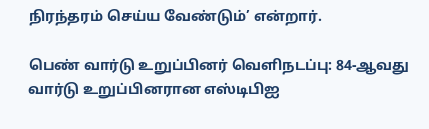நிரந்தரம் செய்ய வேண்டும்’ என்றார்.

பெண் வார்டு உறுப்பினர் வெளிநடப்பு: 84-ஆவது வார்டு உறுப்பினரான எஸ்டிபிஐ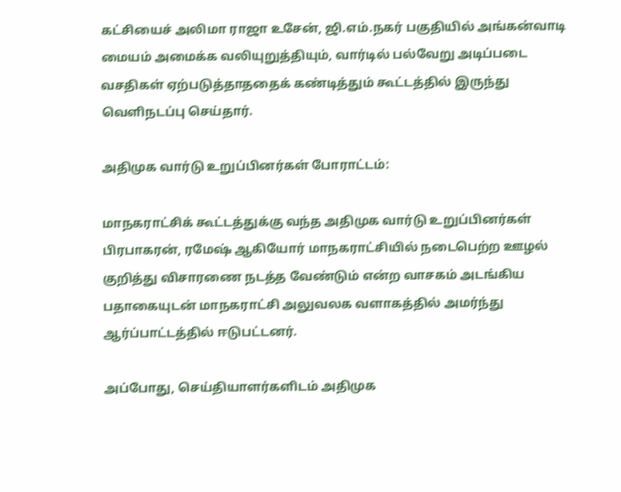கட்சியைச் அலிமா ராஜா உசேன், ஜி.எம்.நகர் பகுதியில் அங்கன்வாடி மையம் அமைக்க வலியுறுத்தியும், வார்டில் பல்வேறு அடிப்படை வசதிகள் ஏற்படுத்தாததைக் கண்டித்தும் கூட்டத்தில் இருந்து வெளிநடப்பு செய்தார்.

அதிமுக வார்டு உறுப்பினர்கள் போராட்டம்:

மாநகராட்சிக் கூட்டத்துக்கு வந்த அதிமுக வார்டு உறுப்பினர்கள் பிரபாகரன், ரமேஷ் ஆகியோர் மாநகராட்சியில் நடைபெற்ற ஊழல் குறித்து விசாரணை நடத்த வேண்டும் என்ற வாசகம் அடங்கிய பதாகையுடன் மாநகராட்சி அலுவலக வளாகத்தில் அமர்ந்து ஆர்ப்பாட்டத்தில் ஈடுபட்டனர்.

அப்போது, செய்தியாளர்களிடம் அதிமுக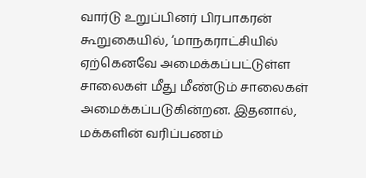வார்டு உறுப்பினர் பிரபாகரன் கூறுகையில், ‘மாநகராட்சியில் ஏற்கெனவே அமைக்கப்பட்டுள்ள சாலைகள் மீது மீண்டும் சாலைகள் அமைக்கப்படுகின்றன. இதனால், மக்களின் வரிப்பணம்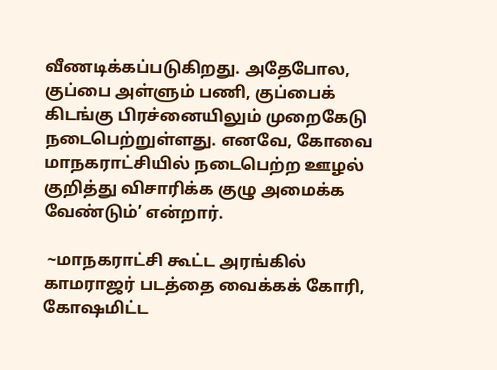வீணடிக்கப்படுகிறது. அதேபோல, குப்பை அள்ளும் பணி, குப்பைக் கிடங்கு பிரச்னையிலும் முறைகேடு நடைபெற்றுள்ளது. எனவே, கோவை மாநகராட்சியில் நடைபெற்ற ஊழல் குறித்து விசாரிக்க குழு அமைக்க வேண்டும்’ என்றார்.

 ~மாநகராட்சி கூட்ட அரங்கில் காமராஜர் படத்தை வைக்கக் கோரி, கோஷமிட்ட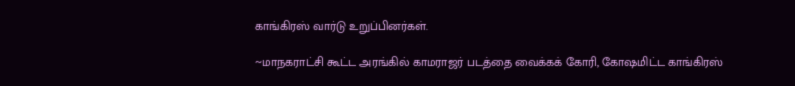காங்கிரஸ் வார்டு உறுப்பினர்கள்.

~மாநகராட்சி கூட்ட அரங்கில் காமராஜர் படத்தை வைக்கக் கோரி, கோஷமிட்ட காங்கிரஸ்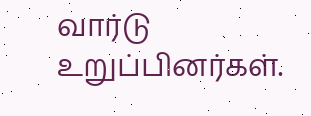வார்டு உறுப்பினர்கள்.